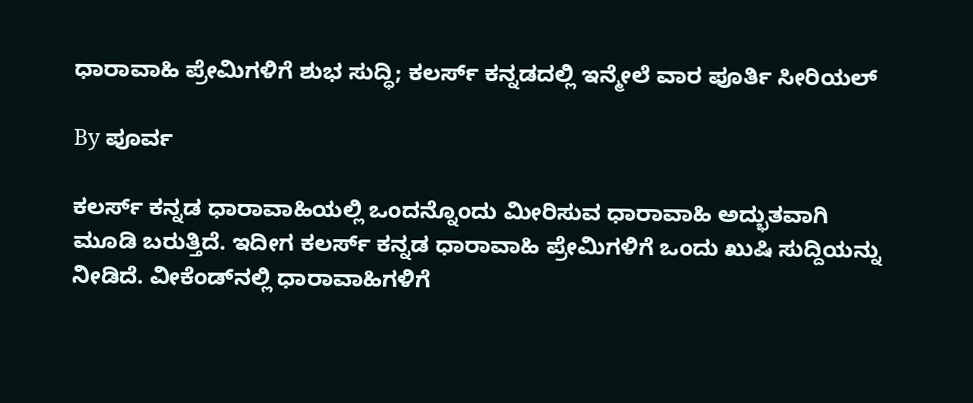ಧಾರಾವಾಹಿ ಪ್ರೇಮಿಗಳಿಗೆ ಶುಭ ಸುದ್ಧಿ; ಕಲರ್ಸ್‌ ಕನ್ನಡದಲ್ಲಿ ಇನ್ಮೇಲೆ ವಾರ ಪೂರ್ತಿ ಸೀರಿಯಲ್

By ಪೂರ್ವ

ಕಲರ್ಸ್ ಕನ್ನಡ ಧಾರಾವಾಹಿಯಲ್ಲಿ ಒಂದನ್ನೊಂದು ಮೀರಿಸುವ ಧಾರಾವಾಹಿ ಅದ್ಭುತವಾಗಿ ಮೂಡಿ ಬರುತ್ತಿದೆ. ಇದೀಗ ಕಲರ್ಸ್ ಕನ್ನಡ ಧಾರಾವಾಹಿ ಪ್ರೇಮಿಗಳಿಗೆ ಒಂದು ಖುಷಿ ಸುದ್ದಿಯನ್ನು ನೀಡಿದೆ. ವೀಕೆಂಡ್‌ನಲ್ಲಿ ಧಾರಾವಾಹಿಗಳಿಗೆ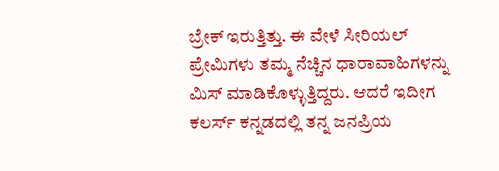ಬ್ರೇಕ್ ಇರುತ್ತಿತ್ತು. ಈ ವೇಳೆ ಸೀರಿಯಲ್ ಪ್ರೇಮಿಗಳು ತಮ್ಮ ನೆಚ್ಚಿನ ಧಾರಾವಾಹಿಗಳನ್ನು ಮಿಸ್ ಮಾಡಿಕೊಳ್ಳುತ್ತಿದ್ದರು. ಆದರೆ ಇದೀಗ ಕಲರ್ಸ್ ಕನ್ನಡದಲ್ಲಿ ತನ್ನ ಜನಪ್ರಿಯ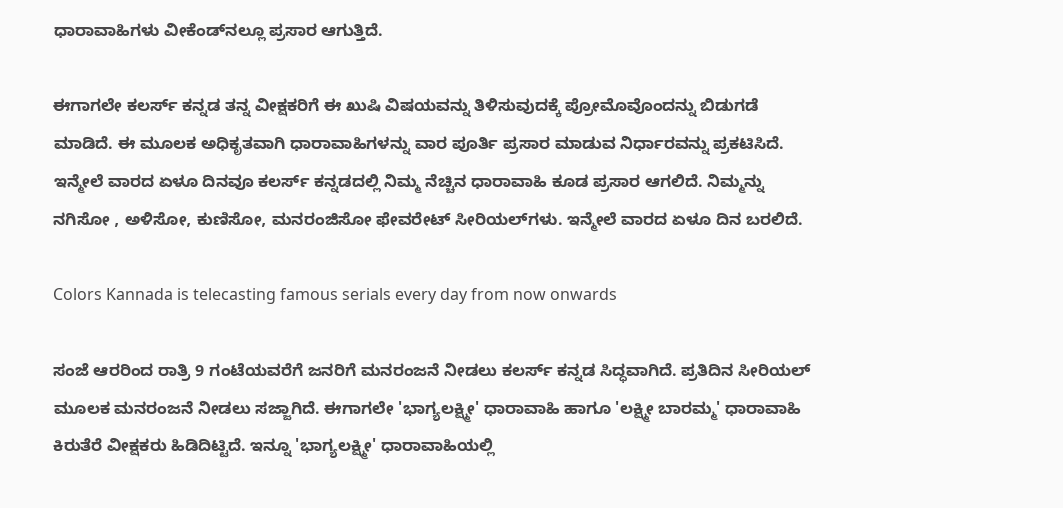ಧಾರಾವಾಹಿಗಳು ವೀಕೆಂಡ್‌ನಲ್ಲೂ ಪ್ರಸಾರ ಆಗುತ್ತಿದೆ.

ಈಗಾಗಲೇ ಕಲರ್ಸ್ ಕನ್ನಡ ತನ್ನ ವೀಕ್ಷಕರಿಗೆ ಈ ಖುಷಿ ವಿಷಯವನ್ನು ತಿಳಿಸುವುದಕ್ಕೆ ಪ್ರೋಮೊವೊಂದನ್ನು ಬಿಡುಗಡೆ ಮಾಡಿದೆ. ಈ ಮೂಲಕ ಅಧಿಕೃತವಾಗಿ ಧಾರಾವಾಹಿಗಳನ್ನು ವಾರ ಪೂರ್ತಿ ಪ್ರಸಾರ ಮಾಡುವ ನಿರ್ಧಾರವನ್ನು ಪ್ರಕಟಿಸಿದೆ. ಇನ್ಮೇಲೆ ವಾರದ ಏಳೂ ದಿನವೂ ಕಲರ್ಸ್ ಕನ್ನಡದಲ್ಲಿ ನಿಮ್ಮ ನೆಚ್ಚಿನ ಧಾರಾವಾಹಿ ಕೂಡ ಪ್ರಸಾರ ಆಗಲಿದೆ. ನಿಮ್ಮನ್ನು ನಗಿಸೋ , ಅಳಿಸೋ, ಕುಣಿಸೋ, ಮನರಂಜಿಸೋ ಫೇವರೇಟ್ ಸೀರಿಯಲ್‌ಗಳು. ಇನ್ಮೇಲೆ ವಾರದ ಏಳೂ ದಿನ ಬರಲಿದೆ.

Colors Kannada is telecasting famous serials every day from now onwards

ಸಂಜೆ ಆರರಿಂದ ರಾತ್ರಿ 9 ಗಂಟೆಯವರೆಗೆ ಜನರಿಗೆ ಮನರಂಜನೆ ನೀಡಲು ಕಲರ್ಸ್ ಕನ್ನಡ ಸಿದ್ಧವಾಗಿದೆ. ಪ್ರತಿದಿನ ಸೀರಿಯಲ್‌ ಮೂಲಕ ಮನರಂಜನೆ ನೀಡಲು ಸಜ್ಜಾಗಿದೆ. ಈಗಾಗಲೇ 'ಭಾಗ್ಯಲಕ್ಷ್ಮೀ' ಧಾರಾವಾಹಿ ಹಾಗೂ 'ಲಕ್ಷ್ಮೀ ಬಾರಮ್ಮ' ಧಾರಾವಾಹಿ ಕಿರುತೆರೆ ವೀಕ್ಷಕರು ಹಿಡಿದಿಟ್ಟಿದೆ. ಇನ್ನೂ 'ಭಾಗ್ಯಲಕ್ಷ್ಮೀ' ಧಾರಾವಾಹಿಯಲ್ಲಿ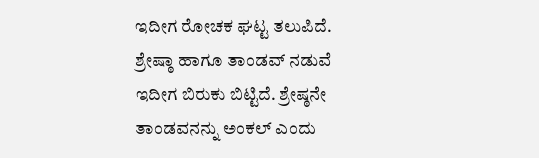ಇದೀಗ ರೋಚಕ ಘಟ್ಟ ತಲುಪಿದೆ. ಶ್ರೇಷ್ಠಾ ಹಾಗೂ ತಾಂಡವ್ ನಡುವೆ ಇದೀಗ ಬಿರುಕು ಬಿಟ್ಟಿದೆ. ಶ್ರೇಷ್ಠನೇ ತಾಂಡವನನ್ನು ಅಂಕಲ್ ಎಂದು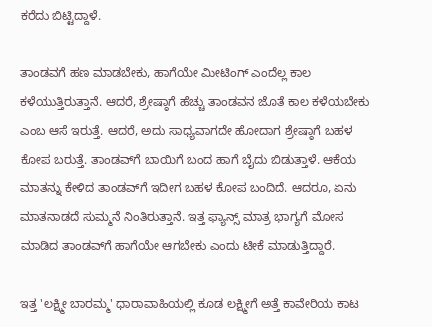ಕರೆದು ಬಿಟ್ಟಿದ್ದಾಳೆ.

ತಾಂಡವಗೆ ಹಣ ಮಾಡಬೇಕು, ಹಾಗೆಯೇ ಮೀಟಿಂಗ್ ಎಂದೆಲ್ಲ ಕಾಲ ಕಳೆಯುತ್ತಿರುತ್ತಾನೆ. ಆದರೆ, ಶ್ರೇಷ್ಠಾಗೆ ಹೆಚ್ಚು ತಾಂಡವನ ಜೊತೆ ಕಾಲ ಕಳೆಯಬೇಕು ಎಂಬ ಆಸೆ ಇರುತ್ತೆ. ಆದರೆ, ಅದು ಸಾಧ್ಯವಾಗದೇ ಹೋದಾಗ ಶ್ರೇಷ್ಠಾಗೆ ಬಹಳ ಕೋಪ ಬರುತ್ತೆ. ತಾಂಡವ್‌ಗೆ ಬಾಯಿಗೆ ಬಂದ ಹಾಗೆ ಬೈದು ಬಿಡುತ್ತಾಳೆ. ಆಕೆಯ ಮಾತನ್ನು ಕೇಳಿದ ತಾಂಡವ್‌ಗೆ ಇದೀಗ ಬಹಳ ಕೋಪ ಬಂದಿದೆ. ಆದರೂ, ಏನು ಮಾತನಾಡದೆ ಸುಮ್ಮನೆ ನಿಂತಿರುತ್ತಾನೆ. ಇತ್ತ ಫ್ಯಾನ್ಸ್ ಮಾತ್ರ ಭಾಗ್ಯಗೆ ಮೋಸ ಮಾಡಿದ ತಾಂಡವ್‌ಗೆ ಹಾಗೆಯೇ ಆಗಬೇಕು ಎಂದು ಟೀಕೆ ಮಾಡುತ್ತಿದ್ದಾರೆ.

ಇತ್ತ 'ಲಕ್ಷ್ಮೀ ಬಾರಮ್ಮ' ಧಾರಾವಾಹಿಯಲ್ಲಿ ಕೂಡ ಲಕ್ಷ್ಮೀಗೆ ಅತ್ತೆ ಕಾವೇರಿಯ ಕಾಟ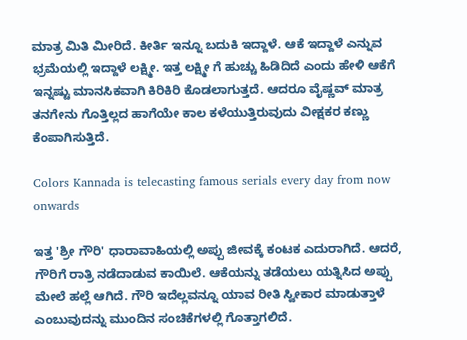ಮಾತ್ರ ಮಿತಿ ಮೀರಿದೆ. ಕೀರ್ತಿ ಇನ್ನೂ ಬದುಕಿ ಇದ್ದಾಳೆ. ಆಕೆ ಇದ್ದಾಳೆ ಎನ್ನುವ ಭ್ರಮೆಯಲ್ಲಿ ಇದ್ದಾಳೆ ಲಕ್ಷ್ಮೀ. ಇತ್ತ ಲಕ್ಷ್ಮೀ ಗೆ ಹುಚ್ಚು ಹಿಡಿದಿದೆ ಎಂದು ಹೇಳಿ ಆಕೆಗೆ ಇನ್ನಷ್ಟು ಮಾನಸಿಕವಾಗಿ ಕಿರಿಕಿರಿ ಕೊಡಲಾಗುತ್ತದೆ. ಆದರೂ ವೈಷ್ಣವ್ ಮಾತ್ರ ತನಗೇನು ಗೊತ್ತಿಲ್ಲದ ಹಾಗೆಯೇ ಕಾಲ ಕಳೆಯುತ್ತಿರುವುದು ವೀಕ್ಷಕರ ಕಣ್ಣು ಕೆಂಪಾಗಿಸುತ್ತಿದೆ.

Colors Kannada is telecasting famous serials every day from now onwards

ಇತ್ತ 'ಶ್ರೀ ಗೌರಿ' ಧಾರಾವಾಹಿಯಲ್ಲಿ ಅಪ್ಪು ಜೀವಕ್ಕೆ ಕಂಟಕ ಎದುರಾಗಿದೆ. ಆದರೆ, ಗೌರಿಗೆ ರಾತ್ರಿ ನಡೆದಾಡುವ ಕಾಯಿಲೆ. ಆಕೆಯನ್ನು ತಡೆಯಲು ಯತ್ನಿಸಿದ ಅಪ್ಪು ಮೇಲೆ ಹಲ್ಲೆ ಆಗಿದೆ. ಗೌರಿ ಇದೆಲ್ಲವನ್ನೂ ಯಾವ ರೀತಿ ಸ್ವೀಕಾರ ಮಾಡುತ್ತಾಳೆ ಎಂಬುವುದನ್ನು ಮುಂದಿನ ಸಂಚಿಕೆಗಳಲ್ಲಿ ಗೊತ್ತಾಗಲಿದೆ.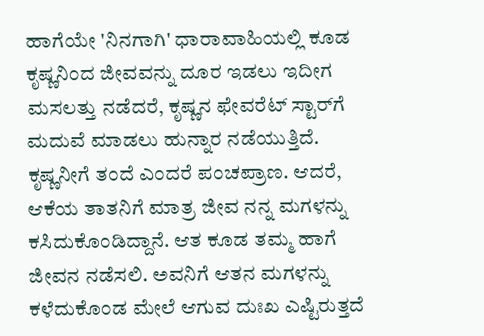ಹಾಗೆಯೇ 'ನಿನಗಾಗಿ' ಧಾರಾವಾಹಿಯಲ್ಲಿ ಕೂಡ ಕೃಷ್ಣನಿಂದ ಜೀವವನ್ನು ದೂರ ಇಡಲು ಇದೀಗ ಮಸಲತ್ತು ನಡೆದರೆ, ಕೃಷ್ಣನ ಫೇವರೆಟ್ ಸ್ಟಾರ್‌ಗೆ ಮದುವೆ ಮಾಡಲು ಹುನ್ನಾರ ನಡೆಯುತ್ತಿದೆ. ಕೃಷ್ಣನೀಗೆ ತಂದೆ ಎಂದರೆ ಪಂಚಪ್ರಾಣ. ಆದರೆ, ಆಕೆಯ ತಾತನಿಗೆ ಮಾತ್ರ ಜೀವ ನನ್ನ ಮಗಳನ್ನು ಕಸಿದುಕೊಂಡಿದ್ದಾನೆ. ಆತ ಕೂಡ ತಮ್ಮ ಹಾಗೆ ಜೀವನ ನಡೆಸಲಿ. ಅವನಿಗೆ ಆತನ ಮಗಳನ್ನು ಕಳೆದುಕೊಂಡ ಮೇಲೆ ಆಗುವ ದುಃಖ ಎಷ್ಟಿರುತ್ತದೆ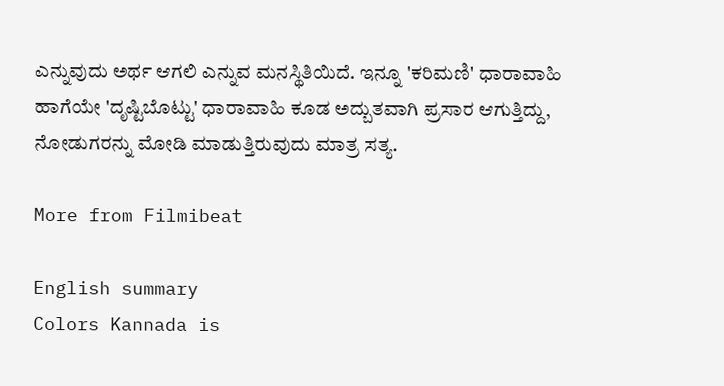ಎನ್ನುವುದು ಅರ್ಥ ಆಗಲಿ ಎನ್ನುವ ಮನಸ್ಥಿತಿಯಿದೆ. ಇನ್ನೂ 'ಕರಿಮಣಿ' ಧಾರಾವಾಹಿ ಹಾಗೆಯೇ 'ದೃಷ್ಟಿಬೊಟ್ಟು' ಧಾರಾವಾಹಿ ಕೂಡ ಅದ್ಬುತವಾಗಿ ಪ್ರಸಾರ ಆಗುತ್ತಿದ್ದು, ನೋಡುಗರನ್ನು ಮೋಡಿ ಮಾಡುತ್ತಿರುವುದು ಮಾತ್ರ ಸತ್ಯ.

More from Filmibeat

English summary
Colors Kannada is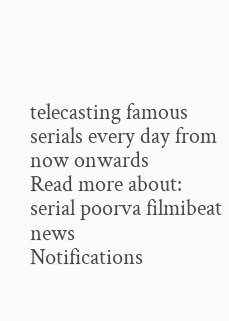telecasting famous serials every day from now onwards
Read more about: serial poorva filmibeat news
Notifications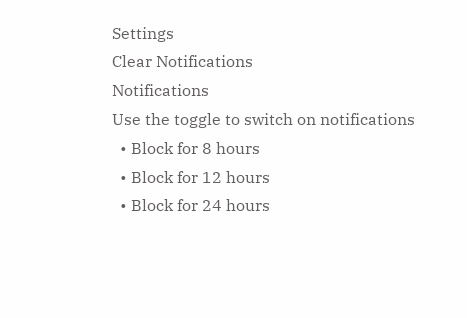Settings
Clear Notifications
Notifications
Use the toggle to switch on notifications
  • Block for 8 hours
  • Block for 12 hours
  • Block for 24 hours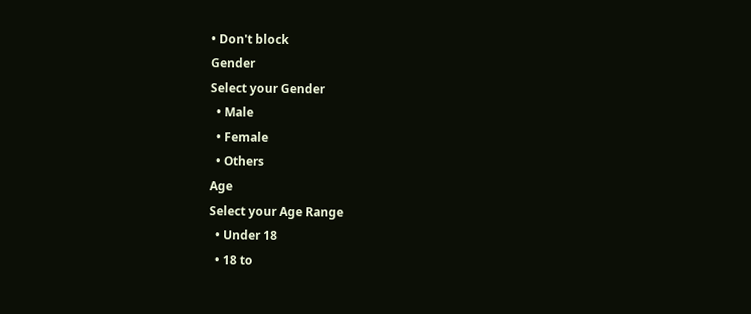• Don't block
Gender
Select your Gender
  • Male
  • Female
  • Others
Age
Select your Age Range
  • Under 18
  • 18 to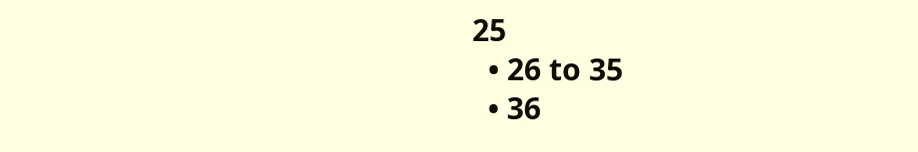25
  • 26 to 35
  • 36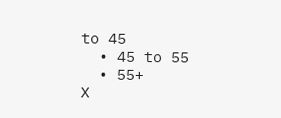to 45
  • 45 to 55
  • 55+
X